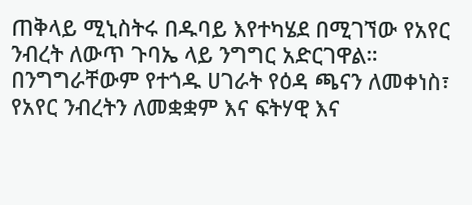ጠቅላይ ሚኒስትሩ በዱባይ እየተካሄደ በሚገኘው የአየር ንብረት ለውጥ ጉባኤ ላይ ንግግር አድርገዋል።
በንግግራቸውም የተጎዱ ሀገራት የዕዳ ጫናን ለመቀነስ፣ የአየር ንብረትን ለመቋቋም እና ፍትሃዊ እና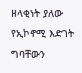ዘላቂነት ያለው የኢኮኖሚ እድገት ግባቸውን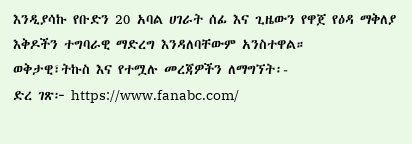እንዲያሳኩ የቡድን 20 አባል ሀገራት ሰፊ እና ጊዜውን የዋጀ የዕዳ ማቅለያ እቅዶችን ተግባራዊ ማድረግ እንዳለባቸውም አንስተዋል።
ወቅታዊ፣ትኩስ እና የተሟሉ መረጃዎችን ለማግኘት፡-
ድረ ገጽ፦ https://www.fanabc.com/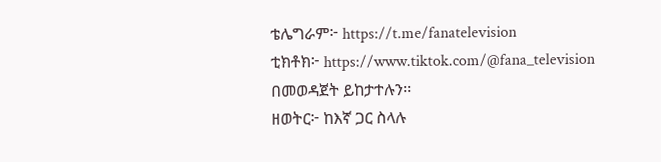ቴሌግራም፦ https://t.me/fanatelevision
ቲክቶክ፦ https://www.tiktok.com/@fana_television በመወዳጀት ይከታተሉን፡፡
ዘወትር፦ ከእኛ ጋር ስላሉ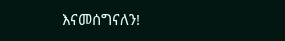እናመሰግናለን!